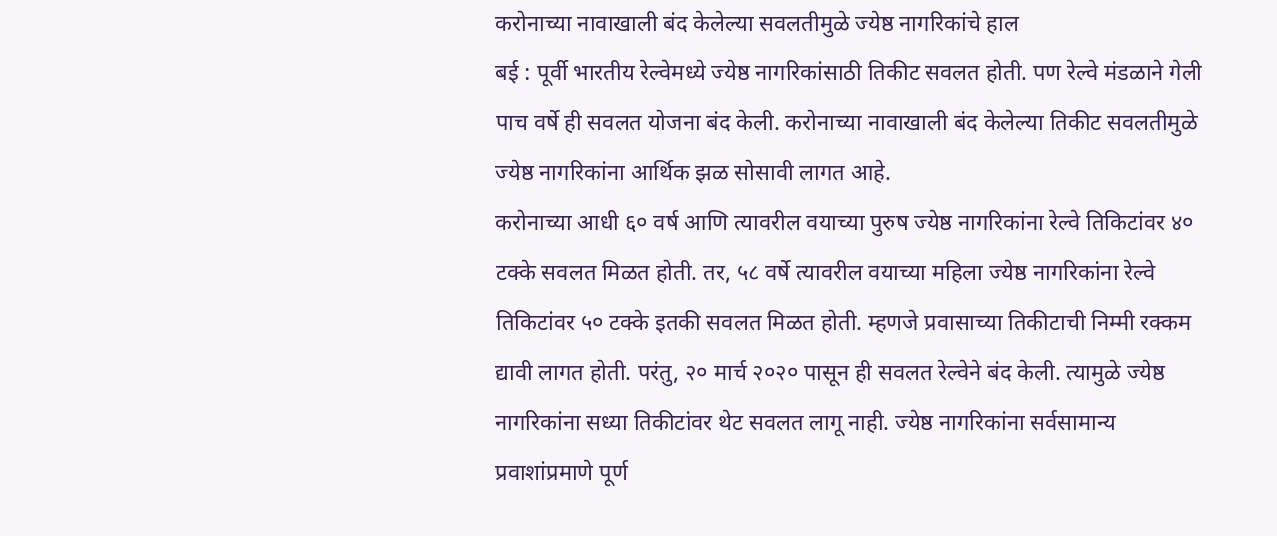करोनाच्या नावाखाली बंद केलेल्या सवलतीमुळे ज्येष्ठ नागरिकांचे हाल
बई : पूर्वी भारतीय रेल्वेमध्ये ज्येष्ठ नागरिकांसाठी तिकीट सवलत होती. पण रेल्वे मंडळाने गेली पाच वर्षे ही सवलत योजना बंद केली. करोनाच्या नावाखाली बंद केलेल्या तिकीट सवलतीमुळे ज्येष्ठ नागरिकांना आर्थिक झळ सोसावी लागत आहे.
करोनाच्या आधी ६० वर्ष आणि त्यावरील वयाच्या पुरुष ज्येष्ठ नागरिकांना रेल्वे तिकिटांवर ४० टक्के सवलत मिळत होती. तर, ५८ वर्षे त्यावरील वयाच्या महिला ज्येष्ठ नागरिकांना रेल्वे तिकिटांवर ५० टक्के इतकी सवलत मिळत होती. म्हणजे प्रवासाच्या तिकीटाची निम्मी रक्कम द्यावी लागत होती. परंतु, २० मार्च २०२० पासून ही सवलत रेल्वेने बंद केली. त्यामुळे ज्येष्ठ नागरिकांना सध्या तिकीटांवर थेट सवलत लागू नाही. ज्येष्ठ नागरिकांना सर्वसामान्य प्रवाशांप्रमाणे पूर्ण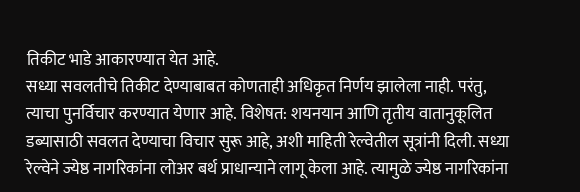तिकीट भाडे आकारण्यात येत आहे.
सध्या सवलतीचे तिकीट देण्याबाबत कोणताही अधिकृत निर्णय झालेला नाही. परंतु, त्याचा पुनर्विचार करण्यात येणार आहे. विशेषत: शयनयान आणि तृतीय वातानुकूलित डब्यासाठी सवलत देण्याचा विचार सुरू आहे, अशी माहिती रेल्वेतील सूत्रांनी दिली. सध्या रेल्वेने ज्येष्ठ नागरिकांना लोअर बर्थ प्राधान्याने लागू केला आहे. त्यामुळे ज्येष्ठ नागरिकांना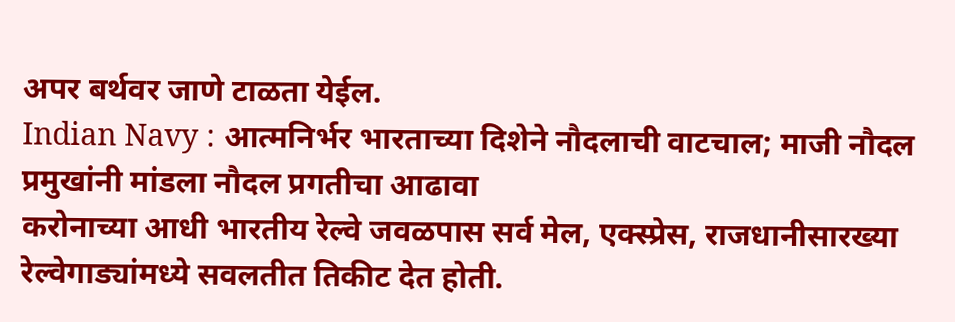अपर बर्थवर जाणे टाळता येईल.
Indian Navy : आत्मनिर्भर भारताच्या दिशेने नौदलाची वाटचाल; माजी नौदल प्रमुखांनी मांडला नौदल प्रगतीचा आढावा
करोनाच्या आधी भारतीय रेल्वे जवळपास सर्व मेल, एक्स्प्रेस, राजधानीसारख्या रेल्वेगाड्यांमध्ये सवलतीत तिकीट देत होती.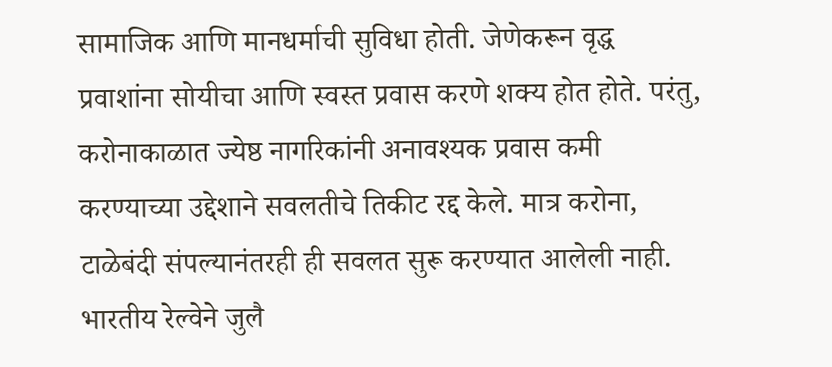सामाजिक आणि मानधर्माची सुविधा होती. जेणेकरून वृद्ध प्रवाशांना सोयीचा आणि स्वस्त प्रवास करणे शक्य होत होते. परंतु, करोनाकाळात ज्येष्ठ नागरिकांनी अनावश्यक प्रवास कमी करण्याच्या उद्देशाने सवलतीचे तिकीट रद्द केले. मात्र करोना, टाळेबंदी संपल्यानंतरही ही सवलत सुरू करण्यात आलेली नाही.
भारतीय रेल्वेने जुलै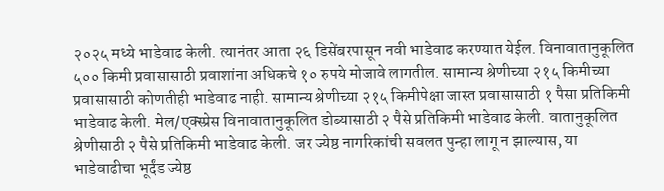२०२५ मध्ये भाडेवाढ केली. त्यानंतर आता २६ डिसेंबरपासून नवी भाडेवाढ करण्यात येईल. विनावातानुकूलित ५०० किमी प्रवासासाठी प्रवाशांना अधिकचे १० रुपये मोजावे लागतील. सामान्य श्रेणीच्या २१५ किमीच्या प्रवासासाठी कोणतीही भाडेवाढ नाही. सामान्य श्रेणीच्या २१५ किमीपेक्षा जास्त प्रवासासाठी १ पैसा प्रतिकिमी भाडेवाढ केली. मेल/एक्स्प्रेस विनावातानुकूलित डोब्यासाठी २ पैसे प्रतिकिमी भाडेवाढ केली. वातानुकूलित श्रेणीसाठी २ पैसे प्रतिकिमी भाडेवाढ केली. जर ज्येष्ठ नागरिकांची सवलत पुन्हा लागू न झाल्यास, या भाडेवाढीचा भूर्दंड ज्येष्ठ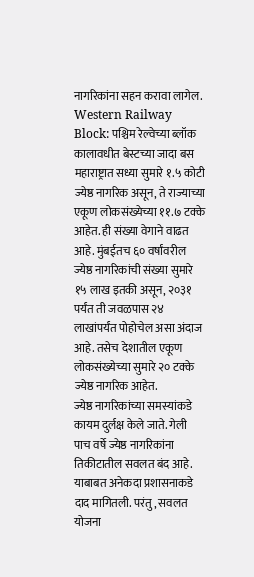नागरिकांना सहन करावा लागेल.
Western Railway Block: पश्चिम रेल्वेच्या ब्लॉक कालावधीत बेस्टच्या जादा बस
महाराष्ट्रात सध्या सुमारे १.५ कोटी ज्येष्ठ नागरिक असून, ते राज्याच्या एकूण लोकसंख्येच्या ११.७ टक्के आहेत. ही संख्या वेगाने वाढत आहे. मुंबईतच ६० वर्षांवरील ज्येष्ठ नागरिकांची संख्या सुमारे १५ लाख इतकी असून, २०३१ पर्यंत ती जवळपास २४ लाखांपर्यंत पोहोचेल असा अंदाज आहे. तसेच देशातील एकूण लोकसंख्येच्या सुमारे २० टक्के ज्येष्ठ नागरिक आहेत.
ज्येष्ठ नागरिकांच्या समस्यांकडे कायम दुर्लक्ष केले जाते. गेली पाच वर्षे ज्येष्ठ नागरिकांना तिकीटातील सवलत बंद आहे. याबाबत अनेकदा प्रशासनाकडे दाद मागितली. परंतु, सवलत योजना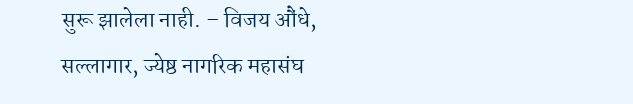सुरू झालेला नाही. – विजय औंधे, सल्लागार, ज्येष्ठ नागरिक महासंघ